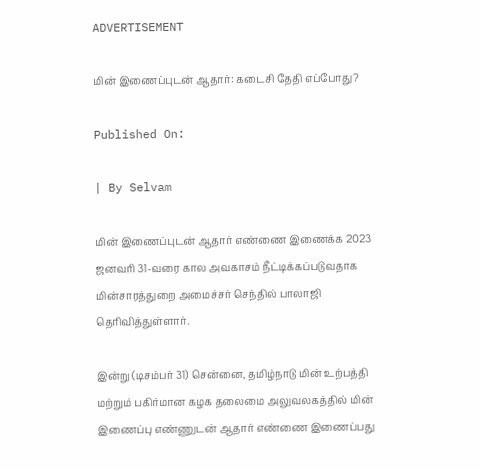ADVERTISEMENT

மின் இணைப்புடன் ஆதார்: கடைசி தேதி எப்போது?

Published On:

| By Selvam

மின் இணைப்புடன் ஆதார் எண்ணை இணைக்க 2023 ஜனவரி 31-வரை கால அவகாசம் நீட்டிக்கப்படுவதாக மின்சாரத்துறை அமைச்சர் செந்தில் பாலாஜி தெரிவித்துள்ளார்.

இன்று (டிசம்பர் 31) சென்னை, தமிழ்நாடு மின் உற்பத்தி மற்றும் பகிர்மான கழக தலைமை அலுவலகத்தில் மின் இணைப்பு எண்ணுடன் ஆதார் எண்ணை இணைப்பது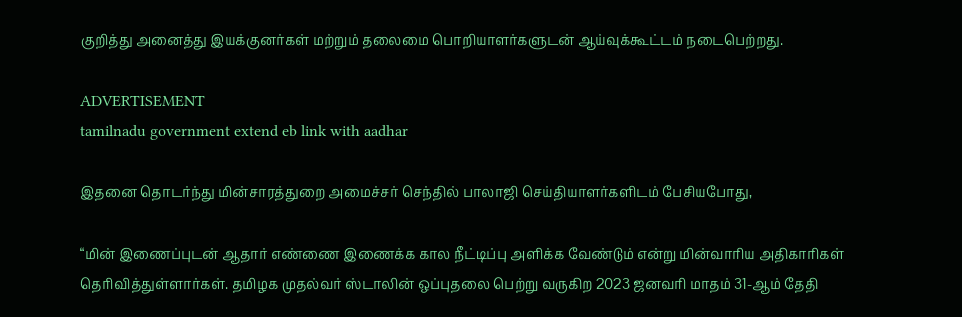குறித்து அனைத்து இயக்குனர்கள் மற்றும் தலைமை பொறியாளர்களுடன் ஆய்வுக்கூட்டம் நடைபெற்றது.

ADVERTISEMENT
tamilnadu government extend eb link with aadhar

இதனை தொடர்ந்து மின்சாரத்துறை அமைச்சர் செந்தில் பாலாஜி செய்தியாளர்களிடம் பேசியபோது,

“மின் இணைப்புடன் ஆதார் எண்ணை இணைக்க கால நீட்டிப்பு அளிக்க வேண்டும் என்று மின்வாரிய அதிகாரிகள் தெரிவித்துள்ளார்கள். தமிழக முதல்வர் ஸ்டாலின் ஒப்புதலை பெற்று வருகிற 2023 ஜனவரி மாதம் 31-ஆம் தேதி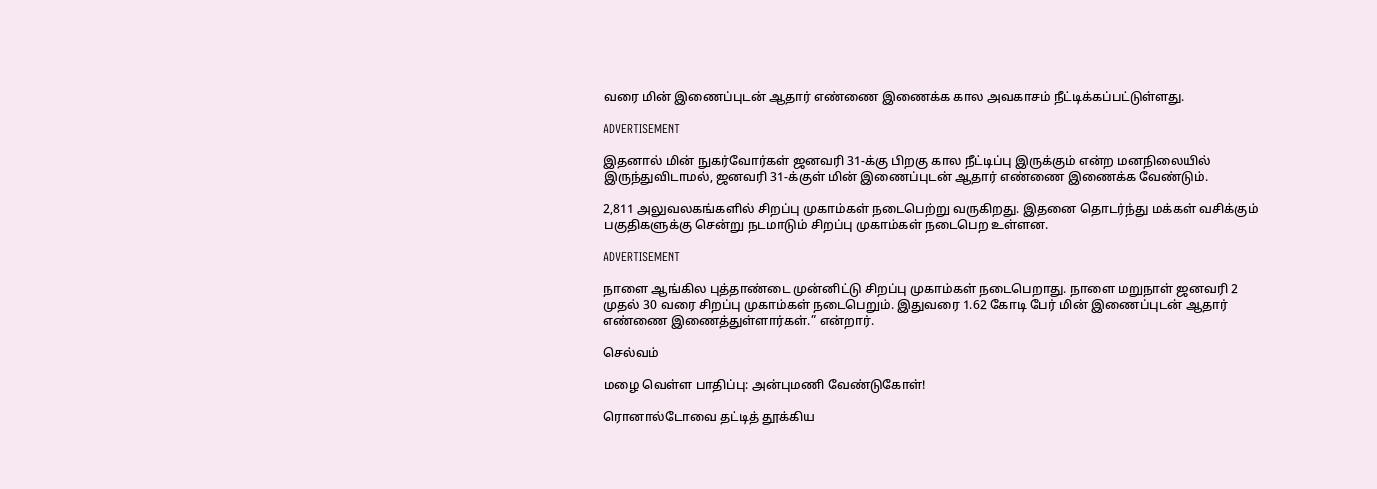வரை மின் இணைப்புடன் ஆதார் எண்ணை இணைக்க கால அவகாசம் நீட்டிக்கப்பட்டுள்ளது.

ADVERTISEMENT

இதனால் மின் நுகர்வோர்கள் ஜனவரி 31-க்கு பிறகு கால நீட்டிப்பு இருக்கும் என்ற மனநிலையில் இருந்துவிடாமல், ஜனவரி 31-க்குள் மின் இணைப்புடன் ஆதார் எண்ணை இணைக்க வேண்டும்.

2,811 அலுவலகங்களில் சிறப்பு முகாம்கள் நடைபெற்று வருகிறது. இதனை தொடர்ந்து மக்கள் வசிக்கும் பகுதிகளுக்கு சென்று நடமாடும் சிறப்பு முகாம்கள் நடைபெற உள்ளன.

ADVERTISEMENT

நாளை ஆங்கில புத்தாண்டை முன்னிட்டு சிறப்பு முகாம்கள் நடைபெறாது. நாளை மறுநாள் ஜனவரி 2 முதல் 30 வரை சிறப்பு முகாம்கள் நடைபெறும். இதுவரை 1.62 கோடி பேர் மின் இணைப்புடன் ஆதார் எண்ணை இணைத்துள்ளார்கள்.” என்றார்.

செல்வம்

மழை வெள்ள பாதிப்பு: அன்புமணி வேண்டுகோள்!

ரொனால்டோவை தட்டித் தூக்கிய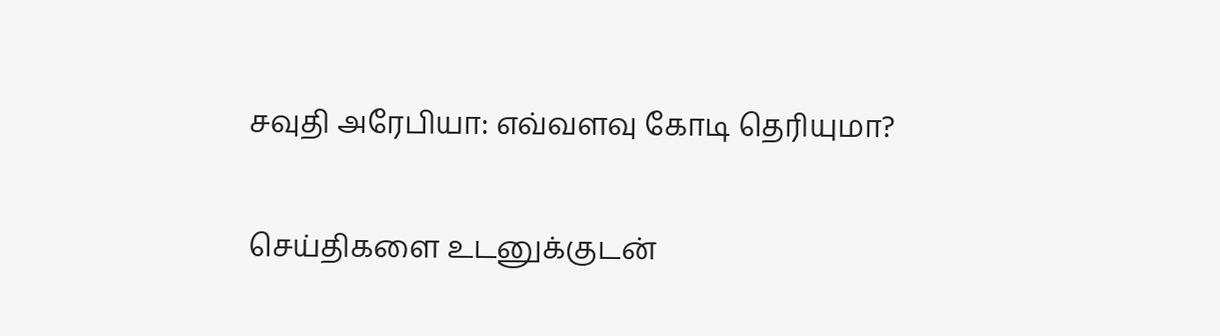சவுதி அரேபியா: எவ்வளவு கோடி தெரியுமா?

செய்திகளை உடனுக்குடன்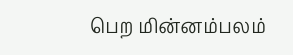பெற மின்னம்பலம்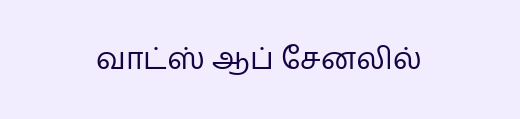வாட்ஸ் ஆப் சேனலில்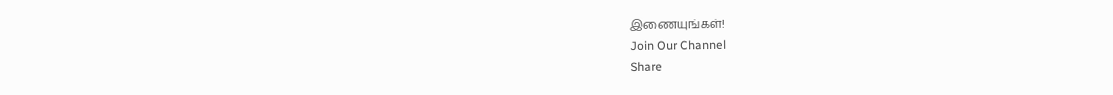இணையுங்கள்!
Join Our Channel
Share